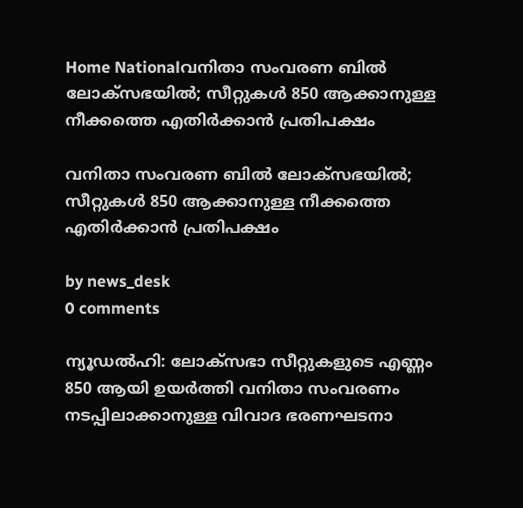Home Nationalവനിതാ സംവരണ ബിൽ ലോക്‌സഭയിൽ; സീറ്റുകൾ 850 ആക്കാനുള്ള നീക്കത്തെ എതിർക്കാൻ പ്രതിപക്ഷം

വനിതാ സംവരണ ബിൽ ലോക്‌സഭയിൽ; സീറ്റുകൾ 850 ആക്കാനുള്ള നീക്കത്തെ എതിർക്കാൻ പ്രതിപക്ഷം

by news_desk
0 comments

ന്യൂഡൽഹി: ലോക്‌സഭാ സീറ്റുകളുടെ എണ്ണം 850 ആയി ഉയർത്തി വനിതാ സംവരണം നടപ്പിലാക്കാനുള്ള വിവാദ ഭരണഘടനാ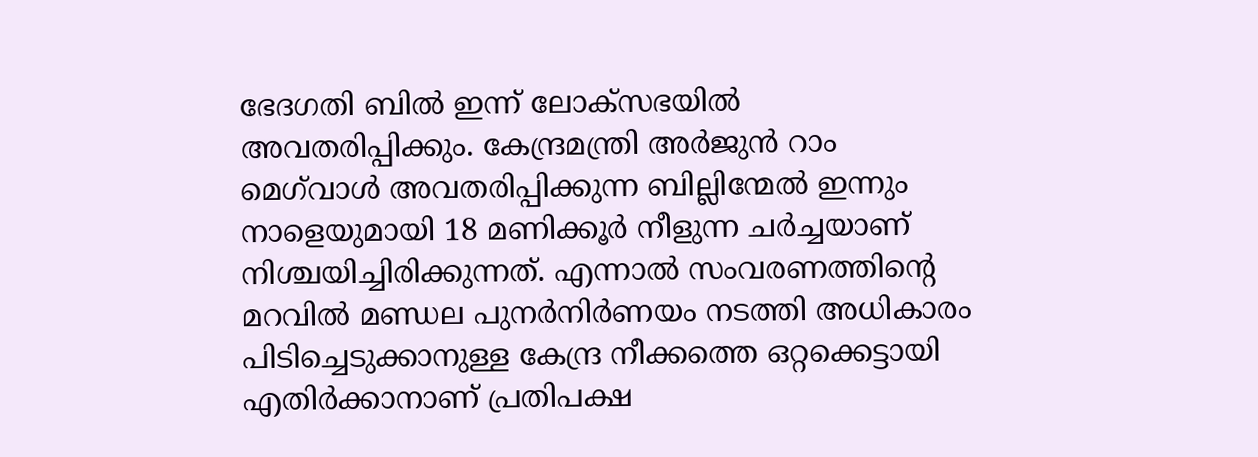ഭേദഗതി ബിൽ ഇന്ന് ലോക്‌സഭയിൽ അവതരിപ്പിക്കും. കേന്ദ്രമന്ത്രി അർജുൻ റാം മെഗ്‌വാൾ അവതരിപ്പിക്കുന്ന ബില്ലിന്മേൽ ഇന്നും നാളെയുമായി 18 മണിക്കൂർ നീളുന്ന ചർച്ചയാണ് നിശ്ചയിച്ചിരിക്കുന്നത്. എന്നാൽ സംവരണത്തിന്റെ മറവിൽ മണ്ഡല പുനർനിർണയം നടത്തി അധികാരം പിടിച്ചെടുക്കാനുള്ള കേന്ദ്ര നീക്കത്തെ ഒറ്റക്കെട്ടായി എതിർക്കാനാണ് പ്രതിപക്ഷ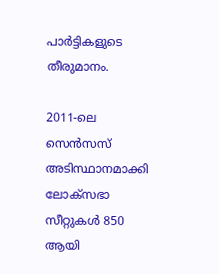പാർട്ടികളുടെ തീരുമാനം.

2011-ലെ സെൻസസ് അടിസ്ഥാനമാക്കി ലോക്‌സഭാ സീറ്റുകൾ 850 ആയി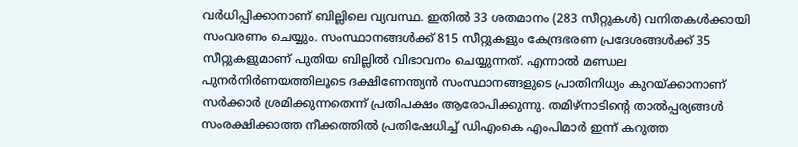വർധിപ്പിക്കാനാണ് ബില്ലിലെ വ്യവസ്ഥ. ഇതിൽ 33 ശതമാനം (283 സീറ്റുകൾ) വനിതകൾക്കായി സംവരണം ചെയ്യും. സംസ്ഥാനങ്ങൾക്ക് 815 സീറ്റുകളും കേന്ദ്രഭരണ പ്രദേശങ്ങൾക്ക് 35 സീറ്റുകളുമാണ് പുതിയ ബില്ലിൽ വിഭാവനം ചെയ്യുന്നത്. എന്നാൽ മണ്ഡല പുനർനിർണയത്തിലൂടെ ദക്ഷിണേന്ത്യൻ സംസ്ഥാനങ്ങളുടെ പ്രാതിനിധ്യം കുറയ്ക്കാനാണ് സർക്കാർ ശ്രമിക്കുന്നതെന്ന് പ്രതിപക്ഷം ആരോപിക്കുന്നു. തമിഴ്നാടിന്റെ താൽപ്പര്യങ്ങൾ സംരക്ഷിക്കാത്ത നീക്കത്തിൽ പ്രതിഷേധിച്ച് ഡിഎംകെ എംപിമാർ ഇന്ന് കറുത്ത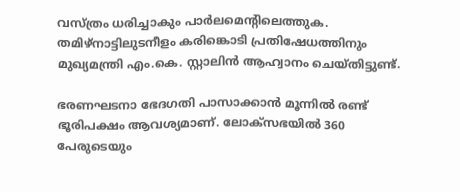വസ്ത്രം ധരിച്ചാകും പാർലമെന്റിലെത്തുക. തമിഴ്നാട്ടിലുടനീളം കരിങ്കൊടി പ്രതിഷേധത്തിനും മുഖ്യമന്ത്രി എം.കെ. സ്റ്റാലിൻ ആഹ്വാനം ചെയ്തിട്ടുണ്ട്.

ഭരണഘടനാ ഭേദഗതി പാസാക്കാൻ മൂന്നിൽ രണ്ട് ഭൂരിപക്ഷം ആവശ്യമാണ്. ലോക്‌സഭയിൽ 360 പേരുടെയും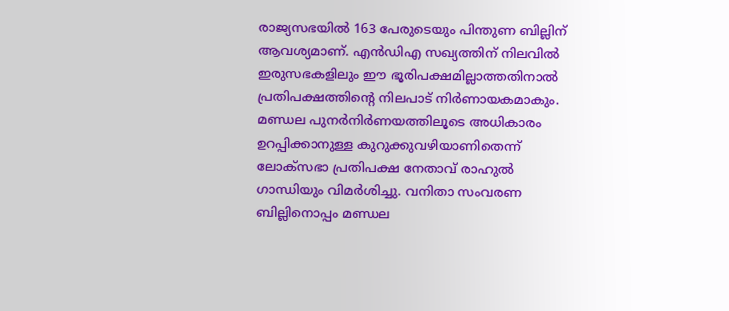രാജ്യസഭയിൽ 163 പേരുടെയും പിന്തുണ ബില്ലിന് ആവശ്യമാണ്. എൻഡിഎ സഖ്യത്തിന് നിലവിൽ ഇരുസഭകളിലും ഈ ഭൂരിപക്ഷമില്ലാത്തതിനാൽ പ്രതിപക്ഷത്തിന്റെ നിലപാട് നിർണായകമാകും. മണ്ഡല പുനർനിർണയത്തിലൂടെ അധികാരം ഉറപ്പിക്കാനുള്ള കുറുക്കുവഴിയാണിതെന്ന് ലോക്‌സഭാ പ്രതിപക്ഷ നേതാവ് രാഹുൽ ഗാന്ധിയും വിമർശിച്ചു. വനിതാ സംവരണ ബില്ലിനൊപ്പം മണ്ഡല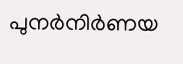പുനർനിർണയ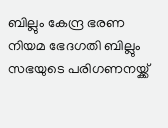ബില്ലും കേന്ദ്ര ഭരണ നിയമ ഭേദഗതി ബില്ലും സഭയുടെ പരിഗണനയ്ക്ക്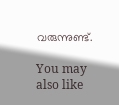വരുന്നുണ്ട്.

You may also like